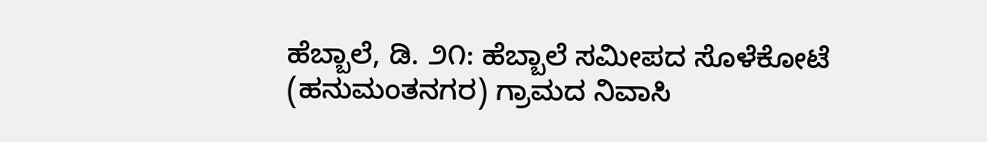ಹೆಬ್ಬಾಲೆ, ಡಿ. ೨೧: ಹೆಬ್ಬಾಲೆ ಸಮೀಪದ ಸೊಳೆಕೋಟೆ (ಹನುಮಂತನಗರ) ಗ್ರಾಮದ ನಿವಾಸಿ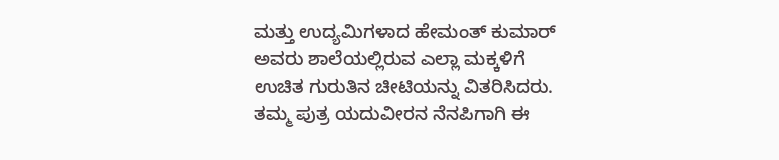ಮತ್ತು ಉದ್ಯಮಿಗಳಾದ ಹೇಮಂತ್ ಕುಮಾರ್ ಅವರು ಶಾಲೆಯಲ್ಲಿರುವ ಎಲ್ಲಾ ಮಕ್ಕಳಿಗೆ ಉಚಿತ ಗುರುತಿನ ಚೀಟಿಯನ್ನು ವಿತರಿಸಿದರು. ತಮ್ಮ ಪುತ್ರ ಯದುವೀರನ ನೆನಪಿಗಾಗಿ ಈ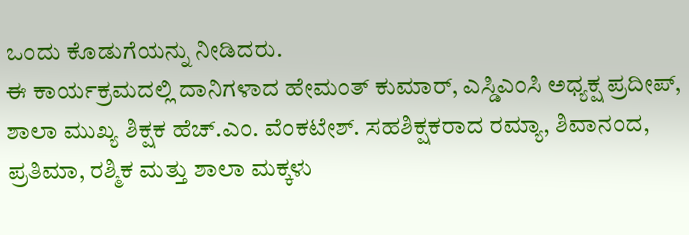ಒಂದು ಕೊಡುಗೆಯನ್ನು ನೀಡಿದರು.
ಈ ಕಾರ್ಯಕ್ರಮದಲ್ಲಿ ದಾನಿಗಳಾದ ಹೇಮಂತ್ ಕುಮಾರ್, ಎಸ್ಡಿಎಂಸಿ ಅಧ್ಯಕ್ಷ ಪ್ರದೀಪ್, ಶಾಲಾ ಮುಖ್ಯ ಶಿಕ್ಷಕ ಹೆಚ್.ಎಂ. ವೆಂಕಟೇಶ್. ಸಹಶಿಕ್ಷಕರಾದ ರಮ್ಯಾ, ಶಿವಾನಂದ, ಪ್ರತಿಮಾ, ರಶ್ಮಿಕ ಮತ್ತು ಶಾಲಾ ಮಕ್ಕಳು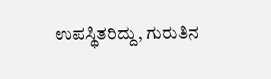ಉಪಸ್ಥಿತರಿದ್ದು, ಗುರುತಿನ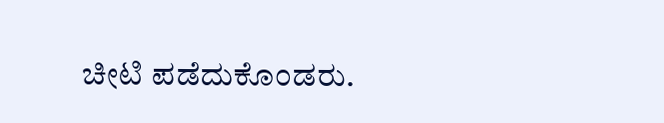ಚೀಟಿ ಪಡೆದುಕೊಂಡರು.